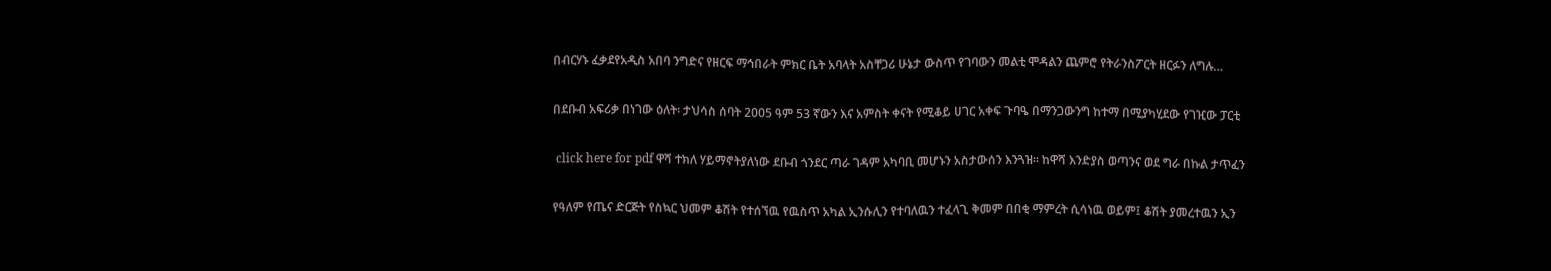በብርሃኑ ፈቃደየአዲስ አበባ ንግድና የዘርፍ ማኅበራት ምክር ቤት አባላት አስቸጋሪ ሁኔታ ውስጥ የገባውን መልቲ ሞዳልን ጨምሮ የትራንስፖርት ዘርፉን ለግሉ…

በደቡብ አፍሪቃ በነገው ዕለት፡ ታህሳስ ሰባት 2005 ዓም 53 ኛውን እና አምስት ቀናት የሚቆይ ሀገር አቀፍ ጉባዔ በማንጋውንግ ከተማ በሚያካሂደው የገዢው ፓርቲ

 click here for pdf ዋሻ ተክለ ሃይማኖትያለነው ደቡብ ጎንደር ጣራ ገዳም አካባቢ መሆኑን አስታውሰን እንጓዝ፡፡ ከዋሻ እንድያስ ወጣንና ወደ ግራ በኩል ታጥፈን

የዓለም የጤና ድርጅት የስኳር ህመም ቆሽት የተሰኘዉ የዉስጥ አካል ኢንሱሊን የተባለዉን ተፈላጊ ቅመም በበቂ ማምረት ሲሳነዉ ወይም፤ ቆሽት ያመረተዉን ኢን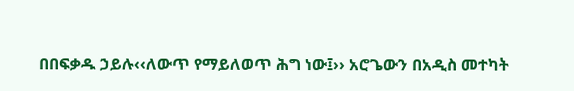በበፍቃዱ ኃይሉ‹‹ለውጥ የማይለወጥ ሕግ ነው፤›› አሮጌውን በአዲስ መተካት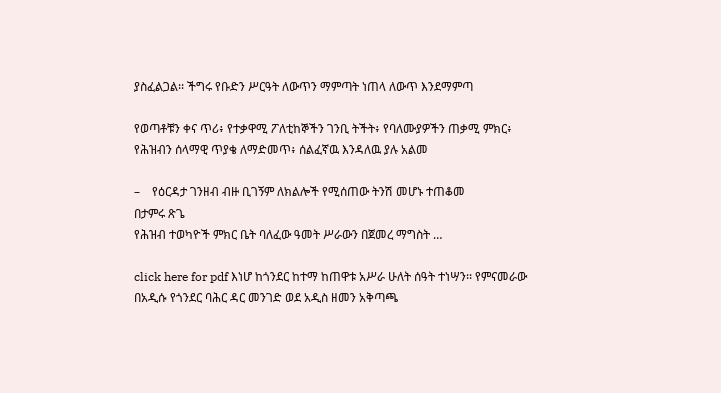ያስፈልጋል፡፡ ችግሩ የቡድን ሥርዓት ለውጥን ማምጣት ነጠላ ለውጥ እንደማምጣ

የወጣቶቹን ቀና ጥሪ፥ የተቃዋሚ ፖለቲከኞችን ገንቢ ትችት፥ የባለሙያዎችን ጠቃሚ ምክር፥ የሕዝብን ሰላማዊ ጥያቄ ለማድመጥ፥ ሰልፈኛዉ እንዳለዉ ያሉ አልመ

–    የዕርዳታ ገንዘብ ብዙ ቢገኝም ለክልሎች የሚሰጠው ትንሽ መሆኑ ተጠቆመ
በታምሩ ጽጌ
የሕዝብ ተወካዮች ምክር ቤት ባለፈው ዓመት ሥራውን በጀመረ ማግስት …

click here for pdf እነሆ ከጎንደር ከተማ ከጠዋቱ አሥራ ሁለት ሰዓት ተነሣን፡፡ የምናመራው በአዲሱ የጎንደር ባሕር ዳር መንገድ ወደ አዲስ ዘመን አቅጣጫ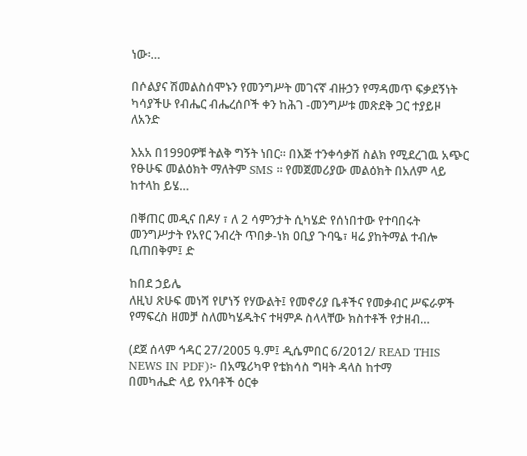ነው፡…

በሶልያና ሽመልስሰሞኑን የመንግሥት መገናኛ ብዙኃን የማዳመጥ ፍቃደኝነት ካሳያችሁ የብሔር ብሔረሰቦች ቀን ከሕገ -መንግሥቱ መጽደቅ ጋር ተያይዞ ለአንድ

እአአ በ1990ዎቹ ትልቅ ግኝት ነበር። በእጅ ተንቀሳቃሽ ስልክ የሚደረገዉ አጭር የፁሁፍ መልዕክት ማለትም SMS ። የመጀመሪያው መልዕክት በአለም ላይ ከተላከ ይሄ…

በቐጠር መዲና በዶሃ ፣ ለ 2 ሳምንታት ሲካሄድ የሰነበተው የተባበሩት መንግሥታት የአየር ንብረት ጥበቃ-ነክ ዐቢያ ጉባዔ፣ ዛሬ ያከትማል ተብሎ ቢጠበቅም፤ ድ

ከበደ ኃይሌ
ለዚህ ጽሁፍ መነሻ የሆነኝ የሃውልት፤ የመኖሪያ ቤቶችና የመቃብር ሥፍራዎች የማፍረስ ዘመቻ ስለመካሄዱትና ተዛምዶ ስላላቸው ክስተቶች የታዘብ…

(ደጀ ሰላም ኅዳር 27/2005 ዓ.ም፤ ዲሴምበር 6/2012/ READ THIS NEWS IN PDF)፦ በአሜሪካዋ የቴክሳስ ግዛት ዳላስ ከተማ
በመካሔድ ላይ የአባቶች ዕርቀ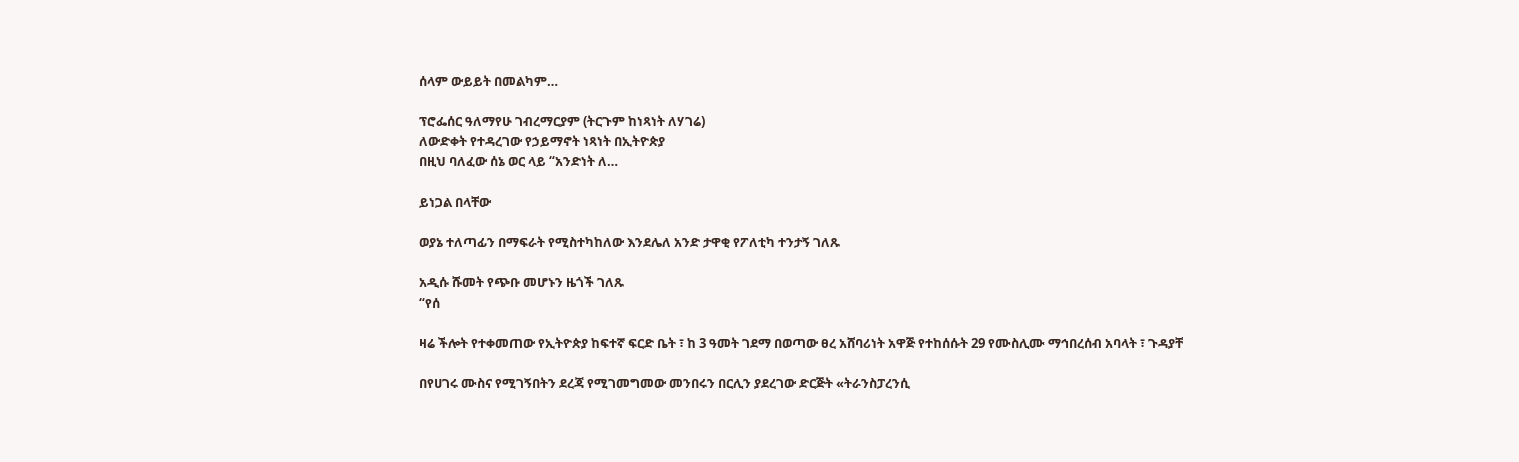ሰላም ውይይት በመልካም…

ፕሮፌሰር ዓለማየሁ ገብረማርያም (ትርጉም ከነጻነት ለሃገሬ)
ለውድቀት የተዳረገው የኃይማኖት ነጻነት በኢትዮጵያ
በዚህ ባለፈው ሰኔ ወር ላይ “አንድነት ለ…

ይነጋል በላቸው

ወያኔ ተለጣፊን በማፍራት የሚስተካከለው እንደሌለ አንድ ታዋቂ የፖለቲካ ተንታኝ ገለጹ

አዲሱ ሹመት የጭቡ መሆኑን ዜጎች ገለጹ
“የሰ

ዛሬ ችሎት የተቀመጠው የኢትዮጵያ ከፍተኛ ፍርድ ቤት ፣ ከ 3 ዓመት ገደማ በወጣው ፀረ አሸባሪነት አዋጅ የተከሰሱት 29 የሙስሊሙ ማኅበረሰብ አባላት ፣ ጉዳያቸ

በየሀገሩ ሙስና የሚገኝበትን ደረጃ የሚገመግመው መንበሩን በርሊን ያደረገው ድርጅት «ትራንስፓረንሲ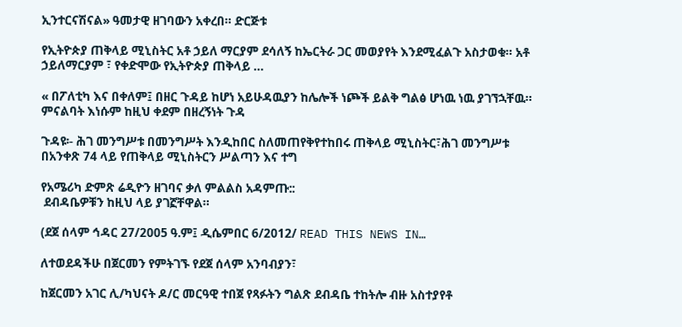ኢንተርናሽናል» ዓመታዊ ዘገባውን አቀረበ። ድርጅቱ

የኢትዮጵያ ጠቅላይ ሚኒስትር አቶ ኃይለ ማርያም ደሳለኝ ከኤርትራ ጋር መወያየት እንደሚፈልጉ አስታወቁ። አቶ ኃይለማርያም ፣ የቀድሞው የኢትዮጵያ ጠቅላይ …

« በፖለቲካ እና በቀለም፤ በዘር ጉዳይ ከሆነ አይሁዳዉያን ከሌሎች ነጮች ይልቅ ግልፅ ሆነዉ ነዉ ያገኘኋቸዉ። ምናልባት እነሱም ከዚህ ቀደም በዘረኝነት ጉዳ

ጉዳዩ፡- ሕገ መንግሥቱ በመንግሥት እንዲከበር ስለመጠየቅየተከበሩ ጠቅላይ ሚኒስትር፣ሕገ መንግሥቱ በአንቀጽ 74 ላይ የጠቅላይ ሚኒስትርን ሥልጣን እና ተግ

የአሜሪካ ድምጽ ሬዲዮን ዘገባና ቃለ ምልልስ አዳምጡ::
 ደብዳቤዎቹን ከዚህ ላይ ያገኟቸዋል።

(ደጀ ሰላም ኅዳር 27/2005 ዓ.ም፤ ዲሴምበር 6/2012/ READ THIS NEWS IN…

ለተወደዳችሁ በጀርመን የምትገኙ የደጀ ሰላም አንባብያን፣

ከጀርመን አገር ሊ/ካህናት ዶ/ር መርዓዊ ተበጀ የጻፉትን ግልጽ ደብዳቤ ተከትሎ ብዙ አስተያየቶ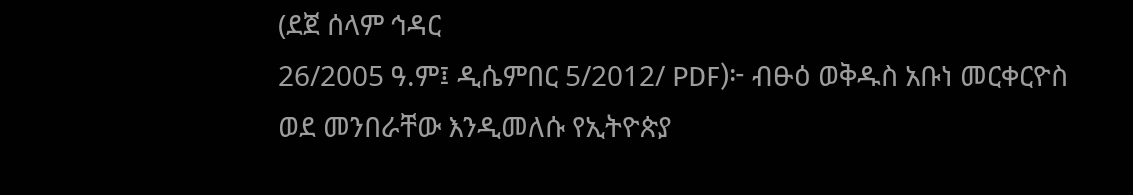(ደጀ ሰላም ኅዳር
26/2005 ዓ.ም፤ ዲሴምበር 5/2012/ PDF)፦ ብፁዕ ወቅዱስ አቡነ መርቀርዮስ ወደ መንበራቸው እንዲመለሱ የኢትዮጵያ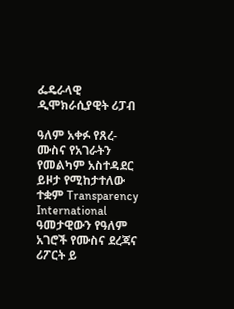ፌዴራላዊ
ዲሞክራሲያዊት ሪፓብ

ዓለም አቀፉ የጸረ-ሙስና የአገራትን የመልካም አስተዳደር ይዞታ የሚከታተለው ተቋም Transparency International ዓመታዊውን የዓለም አገሮች የሙስና ደረጃና ሪፖርት ይ